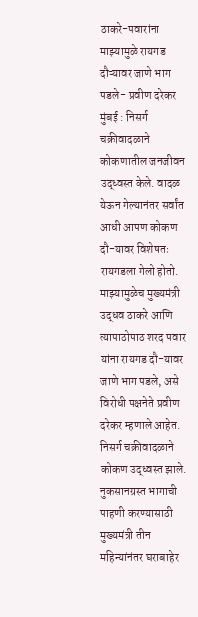ठाकरे-पवारांना माझ्यामुळे रायगड दौऱ्यावर जाणे भाग पडले- प्रवीण दरेकर
मुंबई : निसर्ग चक्रीवादळाने कोकणातील जनजीवन उद्ध्वस्त केले. वादळ येऊन गेल्यानंतर सर्वांत आधी आपण कोकण दौ-यावर विशेषतः रायगडला गेलो होतो. माझ्यामुळेच मुख्यमंत्री उद्धव ठाकरे आणि त्यापाठोपाठ शरद पवार यांना रायगड दौ-यावर जाणे भाग पडले, असे विरोधी पक्षनेते प्रवीण दरेकर म्हणाले आहेत.
निसर्ग चक्रीवादळाने कोकण उद्ध्वस्त झाले. नुकसानग्रस्त भागाची पाहणी करण्यासाठी मुख्यमंत्री तीन महिन्यांनंतर घराबाहेर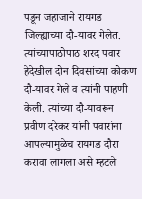पडून जहाजाने रायगड जिल्ह्याच्या दौ-यावर गेलेत. त्यांच्यापाठोपाठ शरद पवार हेदेखील दोन दिवसांच्या कोकण दौ-यावर गेले व त्यांनी पाहणी केली. त्यांच्या दौ-यावरून प्रवीण दरेकर यांनी पवारांना आपल्यामुळेच रायगड दौरा करावा लागला असे म्हटले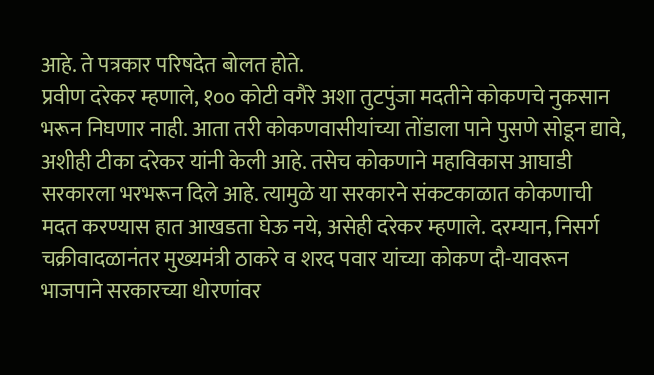आहे. ते पत्रकार परिषदेत बोलत होते.
प्रवीण दरेकर म्हणाले, १०० कोटी वगैरे अशा तुटपुंजा मदतीने कोकणचे नुकसान भरून निघणार नाही. आता तरी कोकणवासीयांच्या तोंडाला पाने पुसणे सोडून द्यावे, अशीही टीका दरेकर यांनी केली आहे. तसेच कोकणाने महाविकास आघाडी सरकारला भरभरून दिले आहे. त्यामुळे या सरकारने संकटकाळात कोकणाची मदत करण्यास हात आखडता घेऊ नये, असेही दरेकर म्हणाले. दरम्यान, निसर्ग चक्रीवादळानंतर मुख्यमंत्री ठाकरे व शरद पवार यांच्या कोकण दौ-यावरून भाजपाने सरकारच्या धोरणांवर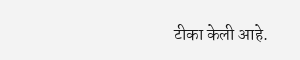टीका केली आहे.